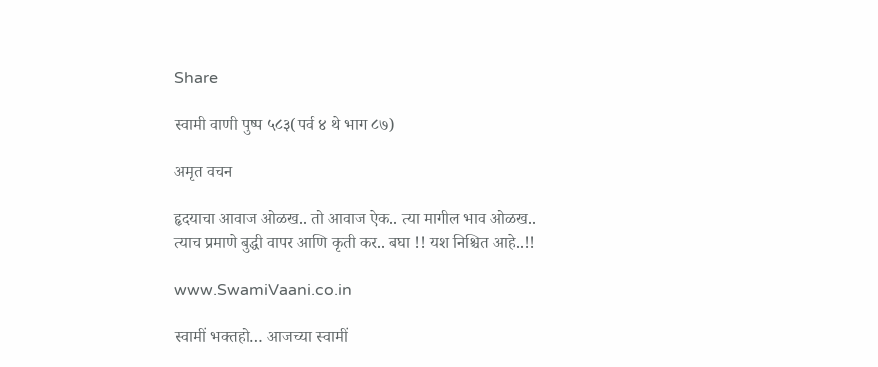Share

स्वामी वाणी पुष्प ५८३(पर्व ४ थे भाग ८७)

अमृत वचन

हृदयाचा आवाज ओळख.. तो आवाज ऐक.. त्या मागील भाव ओळख.. त्याच प्रमाणे बुद्धी वापर आणि कृती कर.. बघा !! यश निश्चित आहे..!!

www.SwamiVaani.co.in

स्वामीं भक्तहो… आजच्या स्वामीं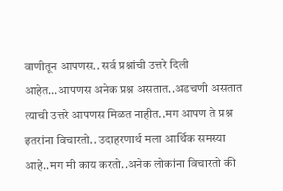वाणीतून आपणस.. सर्व प्रश्नांची उत्तरे दिली आहेत…आपणस अनेक प्रश्न असतात..अडचणी असतात त्याची उत्तरे आपणस मिळत नाहीत..मग आपण ते प्रश्न इतरांना विचारतो.. उदाहरणार्थ मला आर्थिक समस्या आहे..मग मी काय करतो..अनेक लोकांना विचारतो की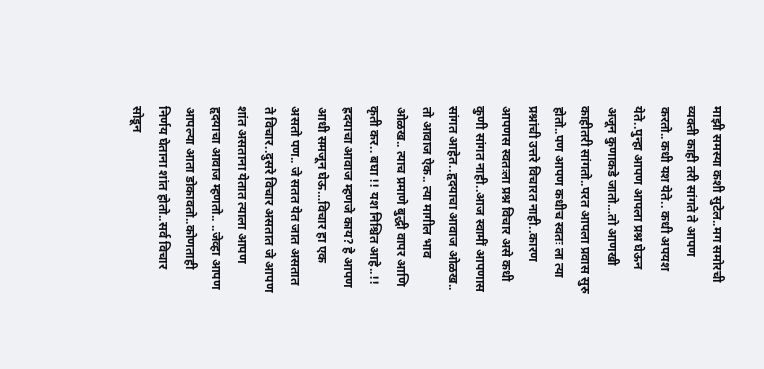माझी समस्या कशी सुटेल..मग समोरची व्यक्ती काही तरी सांगते ते आपण करतो..कधी यश येते.. कधी अपयश येते..पुन्हा आपण आपला प्रश्न घेऊन अजून कुणाकडे जातो…तो आणखी काहीतरी सांगतो..परत आपला प्रवास सुरु होतो..पण आपण कधीच स्वतः ला त्या प्रश्नांची उत्तरे विचारत नाही..कारण आपणस स्वतःला प्रश्न विचार असे कधी कुणी सांगत नाही..आज स्वामीं आपणास सांगत आहेत..हृदयाचा आवाज ओळख.. तो आवाज ऐक.. त्या मागील भाव ओळख.. त्याच प्रमाणे बुद्धी वापर आणि कृती कर.. बघा !! यश निश्चित आहे..!! ह्रदयाचा आवाज म्हणजे काय? हे आपण आधी समजून घेऊ…विचार हा एक असतो पण.. जे सतत येत जात असतात ते विचार..दुसरे विचार असतात जे आपण शांत असताना येतात त्याला आपण हृदयाचा आवाज म्हणतो.. ..जेव्हा आपण आपल्या आता डोकावतो..कोणताही निर्णय घेताना शांत होतो..सर्व विचार सोडून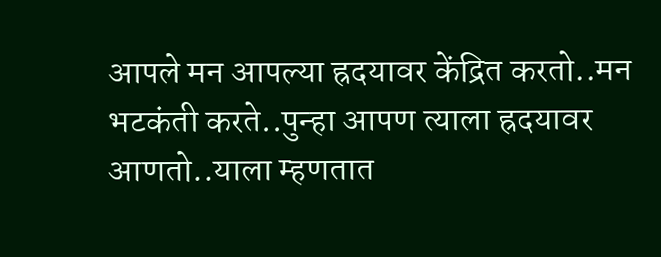आपले मन आपल्या ह्रदयावर केंद्रित करतो..मन भटकंती करते..पुन्हा आपण त्याला ह्रदयावर आणतो..याला म्हणतात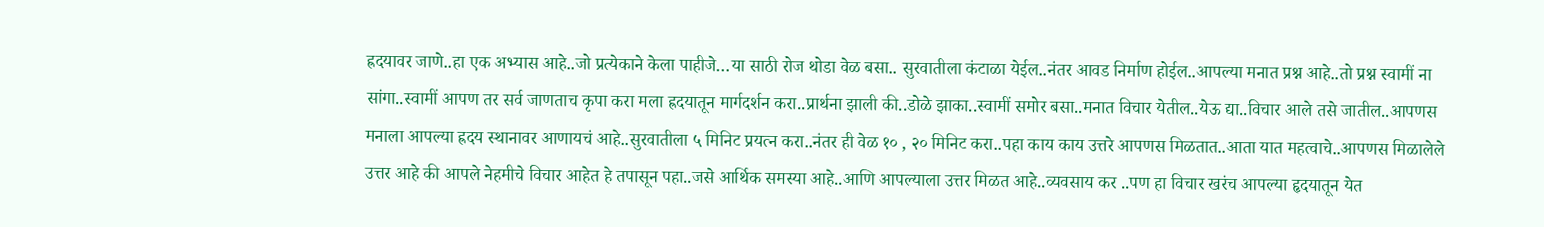ह्रदयावर जाणे..हा एक अभ्यास आहे..जो प्रत्येकाने केला पाहीजे…या साठी रोज थोडा वेळ बसा.. सुरवातीला कंटाळा येईल..नंतर आवड निर्माण होईल..आपल्या मनात प्रश्न आहे..तो प्रश्न स्वामीं ना सांगा..स्वामीं आपण तर सर्व जाणताच कृपा करा मला ह्रदयातून मार्गदर्शन करा..प्रार्थना झाली की..डोळे झाका..स्वामीं समोर बसा..मनात विचार येतील..येऊ द्या..विचार आले तसे जातील..आपणस मनाला आपल्या ह्रदय स्थानावर आणायचं आहे..सुरवातीला ५ मिनिट प्रयत्न करा..नंतर ही वेळ १० , २० मिनिट करा..पहा काय काय उत्तरे आपणस मिळतात..आता यात महत्वाचे..आपणस मिळालेले उत्तर आहे की आपले नेहमीचे विचार आहेत हे तपासून पहा..जसे आर्थिक समस्या आहे..आणि आपल्याला उत्तर मिळत आहे..व्यवसाय कर ..पण हा विचार खरंच आपल्या हृदयातून येत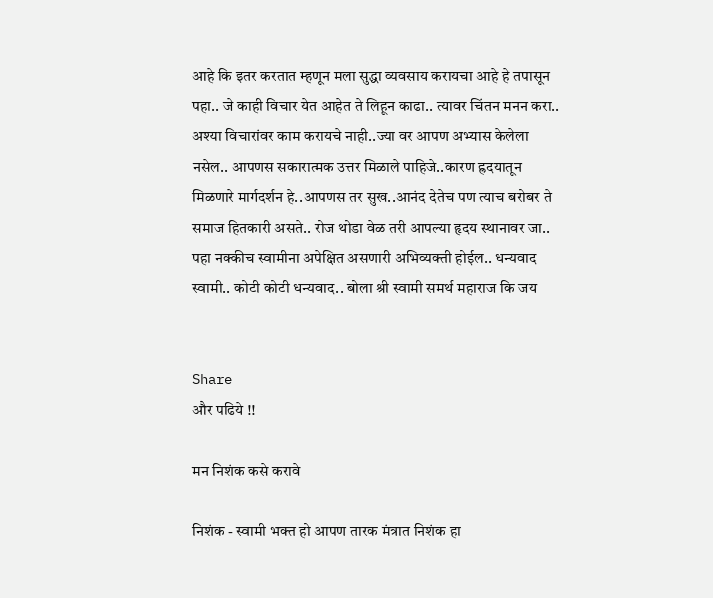आहे कि इतर करतात म्हणून मला सुद्धा व्यवसाय करायचा आहे हे तपासून पहा.. जे काही विचार येत आहेत ते लिहून काढा.. त्यावर चिंतन मनन करा.. अश्या विचारांवर काम करायचे नाही..ज्या वर आपण अभ्यास केलेला नसेल.. आपणस सकारात्मक उत्तर मिळाले पाहिजे..कारण ह्रदयातून मिळणारे मार्गदर्शन हे..आपणस तर सुख..आनंद देतेच पण त्याच बरोबर ते समाज हितकारी असते.. रोज थोडा वेळ तरी आपल्या हृदय स्थानावर जा.. पहा नक्कीच स्वामीना अपेक्षित असणारी अभिव्यक्ती होईल.. धन्यवाद स्वामी.. कोटी कोटी धन्यवाद.. बोला श्री स्वामी समर्थ महाराज कि जय


Share
और पढिये !!

मन निशंक कसे करावे

निशंक - स्वामी भक्त हो आपण तारक मंत्रात निशंक हा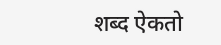शब्द ऐकतो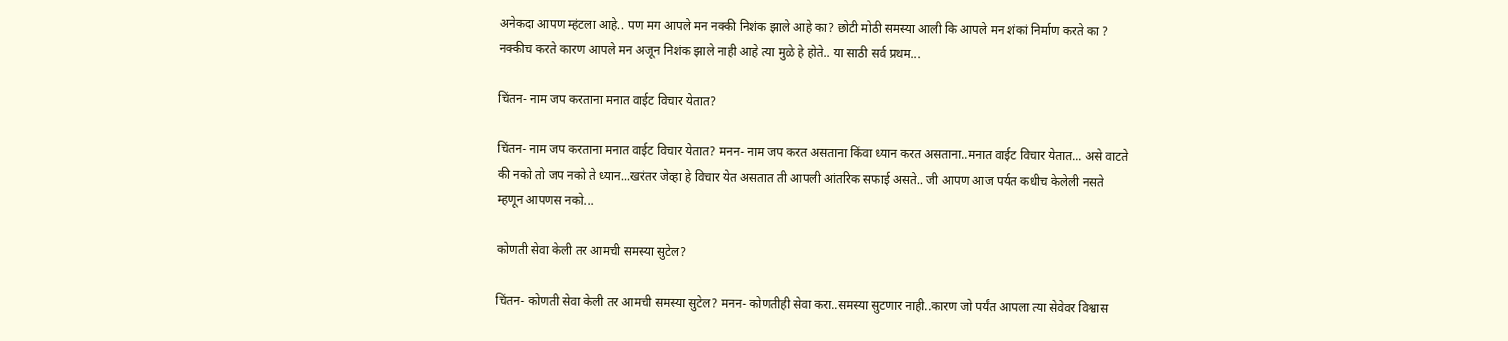अनेकदा आपण म्हंटला आहे.. पण मग आपले मन नक्की निशंक झाले आहे का? छोटी मोठी समस्या आली कि आपले मन शंकां निर्माण करते का ? नक्कीच करते कारण आपले मन अजून निशंक झाले नाही आहे त्या मुळे हे होते.. या साठी सर्व प्रथम...

चिंतन- नाम जप करताना मनात वाईट विचार येतात?

चिंतन- नाम जप करताना मनात वाईट विचार येतात? मनन- नाम जप करत असताना किंवा ध्यान करत असताना..मनात वाईट विचार येतात... असे वाटते की नको तो जप नको ते ध्यान...खरंतर जेव्हा हे विचार येत असतात ती आपली आंतरिक सफाई असते.. जी आपण आज पर्यत कधीच केलेली नसते म्हणून आपणस नको...

कोणती सेवा केली तर आमची समस्या सुटेल?

चिंतन- कोणती सेवा केली तर आमची समस्या सुटेल? मनन- कोणतीही सेवा करा..समस्या सुटणार नाही..कारण जो पर्यंत आपला त्या सेवेवर विश्वास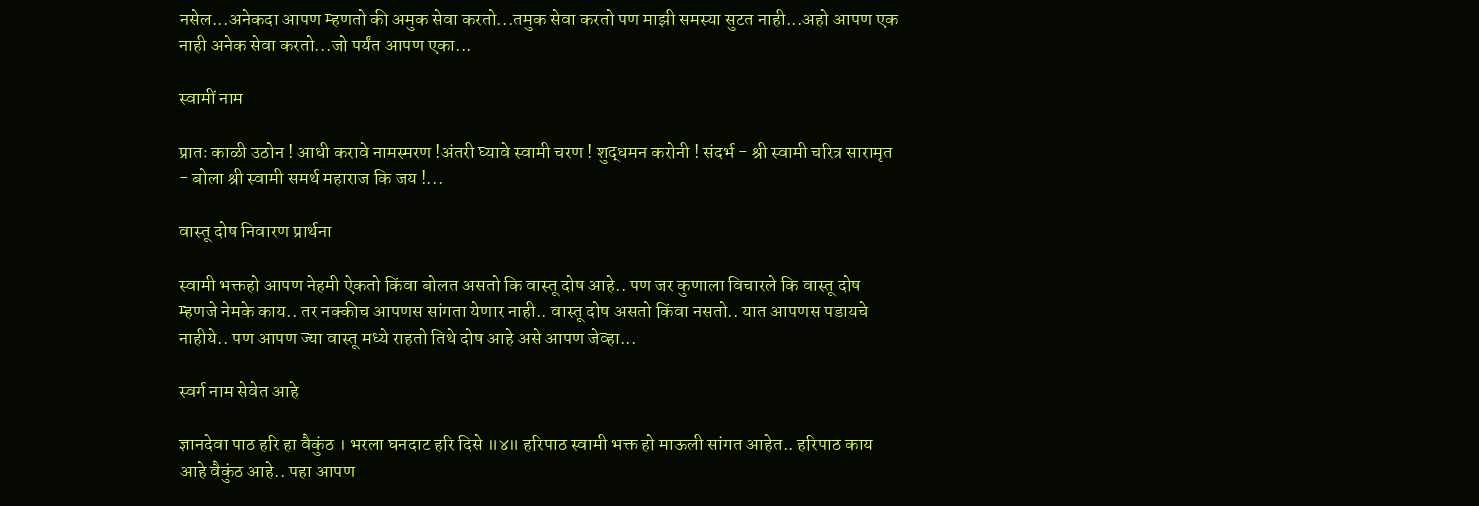नसेल...अनेकदा आपण म्हणतो की अमुक सेवा करतो...तमुक सेवा करतो पण माझी समस्या सुटत नाही...अहो आपण एक नाही अनेक सेवा करतो...जो पर्यंत आपण एका...

स्वामीं नाम

प्रातः काळी उठोन ! आधी करावे नामस्मरण !अंतरी घ्यावे स्वामी चरण ! शुद्धमन करोनी ! संदर्भ - श्री स्वामी चरित्र सारामृत - बोला श्री स्वामी समर्थ महाराज कि जय !...

वास्तू दोष निवारण प्रार्थना

स्वामी भक्तहो आपण नेहमी ऐकतो किंवा बोलत असतो कि वास्तू दोष आहे.. पण जर कुणाला विचारले कि वास्तू दोष म्हणजे नेमके काय.. तर नक्कीच आपणस सांगता येणार नाही.. वास्तू दोष असतो किंवा नसतो.. यात आपणस पडायचे नाहीये.. पण आपण ज्या वास्तू मध्ये राहतो तिथे दोष आहे असे आपण जेव्हा...

स्वर्ग नाम सेवेत आहे

ज्ञानदेवा पाठ हरि हा वैकुंठ । भरला घनदाट हरि दिसे ॥४॥ हरिपाठ स्वामी भक्त हो माऊली सांगत आहेत.. हरिपाठ काय आहे वैकुंठ आहे.. पहा आपण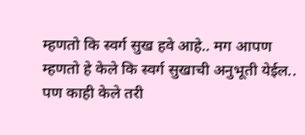म्हणतो कि स्वर्ग सुख हवे आहे.. मग आपण म्हणतो हे केले कि स्वर्ग सुखाची अनुभूती येईल.. पण काही केले तरी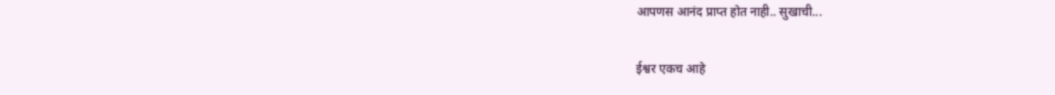आपणस आनंद प्राप्त होत नाही.. सुखाची...

ईश्वर एकच आहे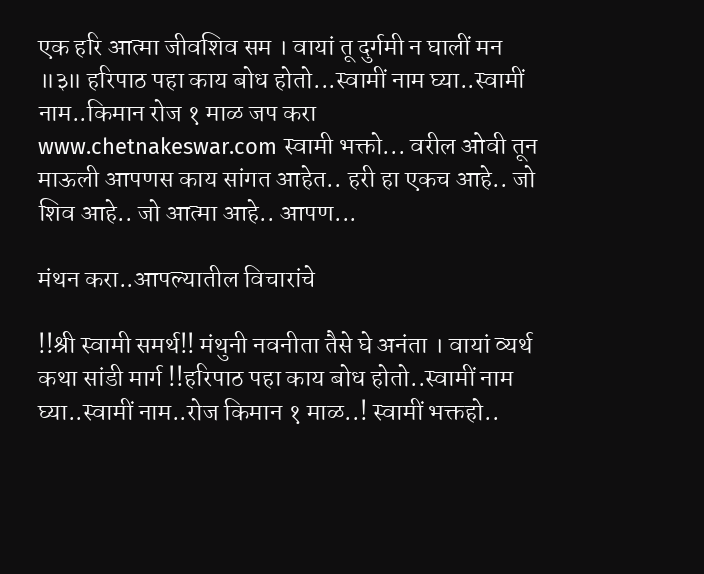एक हरि आत्मा जीवशिव सम । वायां तू दुर्गमी न घालीं मन ॥३॥ हरिपाठ पहा काय बोध होतो...स्वामीं नाम घ्या..स्वामीं नाम..किमान रोज १ माळ जप करा www.chetnakeswar.com स्वामी भक्तो... वरील ओवी तून माऊली आपणस काय सांगत आहेत.. हरी हा एकच आहे.. जो शिव आहे.. जो आत्मा आहे.. आपण...

मंथन करा..आपल्यातील विचारांचे

!!श्री स्वामी समर्थ!! मंथुनी नवनीता तैसे घे अनंता । वायां व्यर्थ कथा सांडी मार्ग !!हरिपाठ पहा काय बोध होतो..स्वामीं नाम घ्या..स्वामीं नाम..रोज किमान १ माळ..! स्वामीं भक्तहो..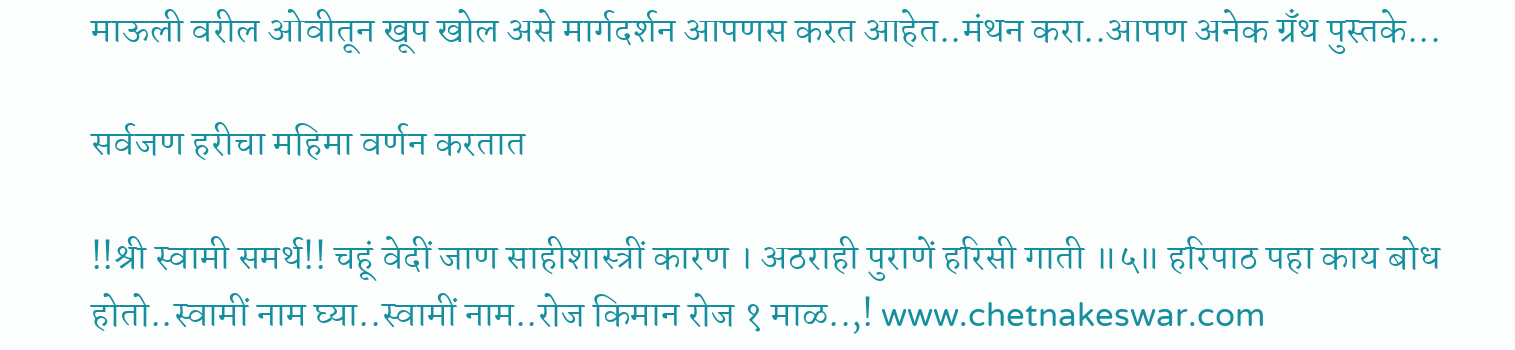माऊली वरील ओवीतून खूप खोल असे मार्गदर्शन आपणस करत आहेत..मंथन करा..आपण अनेक ग्रँथ पुस्तके...

सर्वजण हरीचा महिमा वर्णन करतात

!!श्री स्वामी समर्थ!! चहूं वेदीं जाण साहीशास्त्रीं कारण । अठराही पुराणें हरिसी गाती ॥५॥ हरिपाठ पहा काय बोध होतो..स्वामीं नाम घ्या..स्वामीं नाम..रोज किमान रोज १ माळ..,! www.chetnakeswar.com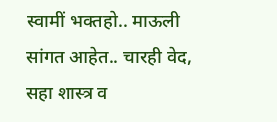स्वामीं भक्तहो.. माऊली सांगत आहेत.. चारही वेद, सहा शास्त्र व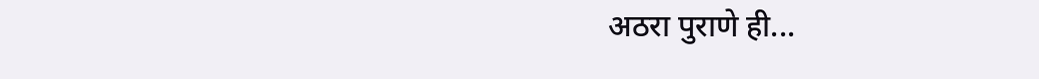अठरा पुराणे ही...